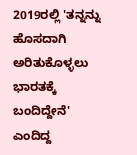2019ರಲ್ಲಿ 'ತನ್ನನ್ನು ಹೊಸದಾಗಿ ಅರಿತುಕೊಳ್ಳಲು ಭಾರತಕ್ಕೆ ಬಂದಿದ್ದೇನೆ' ಎಂದಿದ್ದ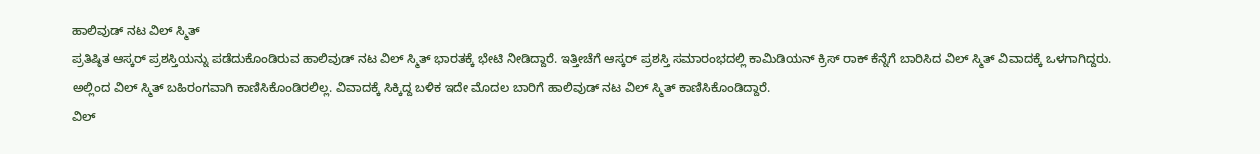ಹಾಲಿವುಡ್ ನಟ ವಿಲ್ ಸ್ಮಿತ್
ಪ್ರತಿಷ್ಠಿತ ಆಸ್ಕರ್ ಪ್ರಶಸ್ತಿಯನ್ನು ಪಡೆದುಕೊಂಡಿರುವ ಹಾಲಿವುಡ್ ನಟ ವಿಲ್ ಸ್ಮಿತ್ ಭಾರತಕ್ಕೆ ಭೇಟಿ ನೀಡಿದ್ದಾರೆ. ಇತ್ತೀಚೆಗೆ ಆಸ್ಕರ್ ಪ್ರಶಸ್ತಿ ಸಮಾರಂಭದಲ್ಲಿ ಕಾಮಿಡಿಯನ್ ಕ್ರಿಸ್ ರಾಕ್ ಕೆನ್ನೆಗೆ ಬಾರಿಸಿದ ವಿಲ್ ಸ್ಮಿತ್ ವಿವಾದಕ್ಕೆ ಒಳಗಾಗಿದ್ದರು. ಅಲ್ಲಿಂದ ವಿಲ್ ಸ್ಮಿತ್ ಬಹಿರಂಗವಾಗಿ ಕಾಣಿಸಿಕೊಂಡಿರಲಿಲ್ಲ. ವಿವಾದಕ್ಕೆ ಸಿಕ್ಕಿದ್ದ ಬಳಿಕ ಇದೇ ಮೊದಲ ಬಾರಿಗೆ ಹಾಲಿವುಡ್ ನಟ ವಿಲ್ ಸ್ಮಿತ್ ಕಾಣಿಸಿಕೊಂಡಿದ್ದಾರೆ.
ವಿಲ್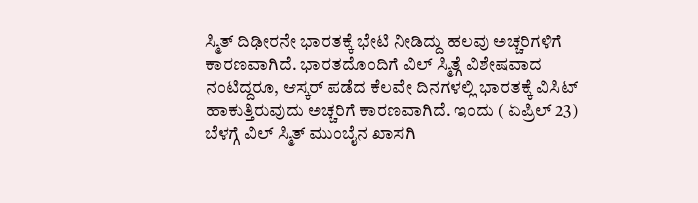ಸ್ಮಿತ್ ದಿಢೀರನೇ ಭಾರತಕ್ಕೆ ಭೇಟಿ ನೀಡಿದ್ದು ಹಲವು ಅಚ್ಚರಿಗಳಿಗೆ ಕಾರಣವಾಗಿದೆ. ಭಾರತದೊಂದಿಗೆ ವಿಲ್ ಸ್ಮಿತ್ಗೆ ವಿಶೇಷವಾದ ನಂಟಿದ್ದರೂ, ಆಸ್ಕರ್ ಪಡೆದ ಕೆಲವೇ ದಿನಗಳಲ್ಲಿ ಭಾರತಕ್ಕೆ ವಿಸಿಟ್ ಹಾಕುತ್ತಿರುವುದು ಅಚ್ಚರಿಗೆ ಕಾರಣವಾಗಿದೆ. ಇಂದು ( ಏಪ್ರಿಲ್ 23) ಬೆಳಗ್ಗೆ ವಿಲ್ ಸ್ಮಿತ್ ಮುಂಬೈನ ಖಾಸಗಿ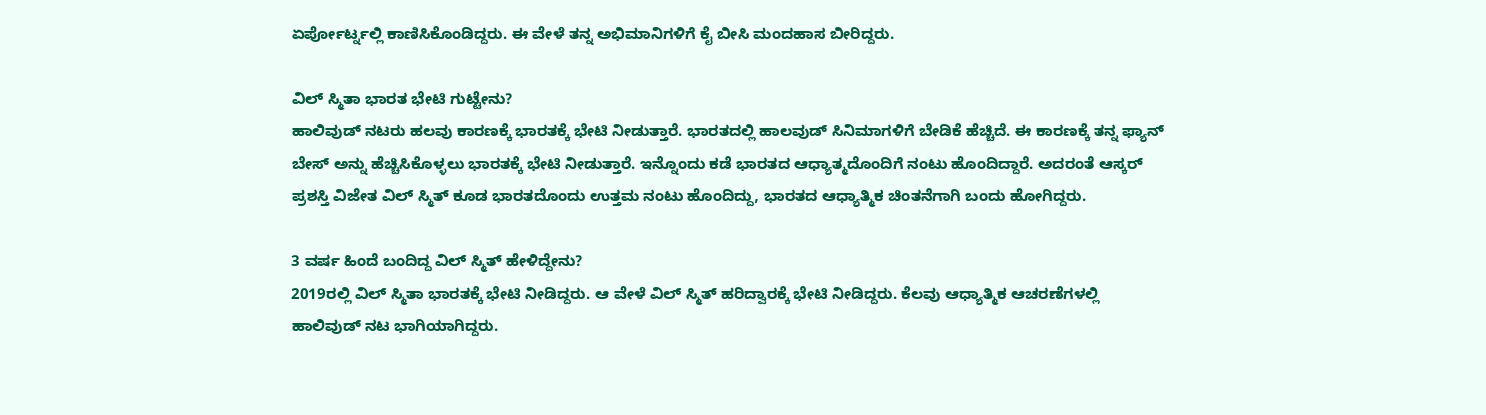ಏರ್ಪೋರ್ಟ್ನಲ್ಲಿ ಕಾಣಿಸಿಕೊಂಡಿದ್ದರು. ಈ ವೇಳೆ ತನ್ನ ಅಭಿಮಾನಿಗಳಿಗೆ ಕೈ ಬೀಸಿ ಮಂದಹಾಸ ಬೀರಿದ್ದರು.

ವಿಲ್ ಸ್ಮಿತಾ ಭಾರತ ಭೇಟಿ ಗುಟ್ಟೇನು?
ಹಾಲಿವುಡ್ ನಟರು ಹಲವು ಕಾರಣಕ್ಕೆ ಭಾರತಕ್ಕೆ ಭೇಟಿ ನೀಡುತ್ತಾರೆ. ಭಾರತದಲ್ಲಿ ಹಾಲವುಡ್ ಸಿನಿಮಾಗಳಿಗೆ ಬೇಡಿಕೆ ಹೆಚ್ಚಿದೆ. ಈ ಕಾರಣಕ್ಕೆ ತನ್ನ ಫ್ಯಾನ್ ಬೇಸ್ ಅನ್ನು ಹೆಚ್ಚಿಸಿಕೊಳ್ಳಲು ಭಾರತಕ್ಕೆ ಭೇಟಿ ನೀಡುತ್ತಾರೆ. ಇನ್ನೊಂದು ಕಡೆ ಭಾರತದ ಆಧ್ಯಾತ್ಮದೊಂದಿಗೆ ನಂಟು ಹೊಂದಿದ್ದಾರೆ. ಅದರಂತೆ ಆಸ್ಕರ್ ಪ್ರಶಸ್ತಿ ವಿಜೇತ ವಿಲ್ ಸ್ಮಿತ್ ಕೂಡ ಭಾರತದೊಂದು ಉತ್ತಮ ನಂಟು ಹೊಂದಿದ್ದು, ಭಾರತದ ಆಧ್ಯಾತ್ಮಿಕ ಚಿಂತನೆಗಾಗಿ ಬಂದು ಹೋಗಿದ್ದರು.

3 ವರ್ಷ ಹಿಂದೆ ಬಂದಿದ್ದ ವಿಲ್ ಸ್ಮಿತ್ ಹೇಳಿದ್ದೇನು?
2019ರಲ್ಲಿ ವಿಲ್ ಸ್ಮಿತಾ ಭಾರತಕ್ಕೆ ಭೇಟಿ ನೀಡಿದ್ದರು. ಆ ವೇಳೆ ವಿಲ್ ಸ್ಮಿತ್ ಹರಿದ್ವಾರಕ್ಕೆ ಭೇಟಿ ನೀಡಿದ್ದರು. ಕೆಲವು ಆಧ್ಯಾತ್ಮಿಕ ಆಚರಣೆಗಳಲ್ಲಿ ಹಾಲಿವುಡ್ ನಟ ಭಾಗಿಯಾಗಿದ್ದರು.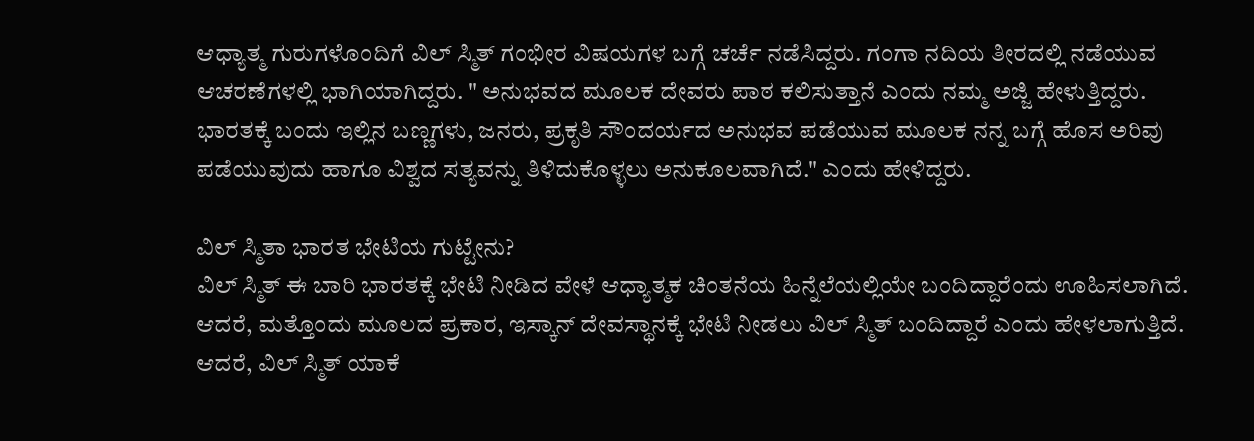ಆಧ್ಯಾತ್ಮ ಗುರುಗಳೊಂದಿಗೆ ವಿಲ್ ಸ್ಮಿತ್ ಗಂಭೀರ ವಿಷಯಗಳ ಬಗ್ಗೆ ಚರ್ಚೆ ನಡೆಸಿದ್ದರು. ಗಂಗಾ ನದಿಯ ತೀರದಲ್ಲಿ ನಡೆಯುವ ಆಚರಣೆಗಳಲ್ಲಿ ಭಾಗಿಯಾಗಿದ್ದರು. " ಅನುಭವದ ಮೂಲಕ ದೇವರು ಪಾಠ ಕಲಿಸುತ್ತಾನೆ ಎಂದು ನಮ್ಮ ಅಜ್ಜಿ ಹೇಳುತ್ತಿದ್ದರು. ಭಾರತಕ್ಕೆ ಬಂದು ಇಲ್ಲಿನ ಬಣ್ಣಗಳು, ಜನರು, ಪ್ರಕೃತಿ ಸೌಂದರ್ಯದ ಅನುಭವ ಪಡೆಯುವ ಮೂಲಕ ನನ್ನ ಬಗ್ಗೆ ಹೊಸ ಅರಿವು ಪಡೆಯುವುದು ಹಾಗೂ ವಿಶ್ವದ ಸತ್ಯವನ್ನು ತಿಳಿದುಕೊಳ್ಳಲು ಅನುಕೂಲವಾಗಿದೆ." ಎಂದು ಹೇಳಿದ್ದರು.

ವಿಲ್ ಸ್ಮಿತಾ ಭಾರತ ಭೇಟಿಯ ಗುಟ್ಟೇನು?
ವಿಲ್ ಸ್ಮಿತ್ ಈ ಬಾರಿ ಭಾರತಕ್ಕೆ ಭೇಟಿ ನೀಡಿದ ವೇಳೆ ಆಧ್ಯಾತ್ಮಕ ಚಿಂತನೆಯ ಹಿನ್ನೆಲೆಯಲ್ಲಿಯೇ ಬಂದಿದ್ದಾರೆಂದು ಊಹಿಸಲಾಗಿದೆ. ಆದರೆ, ಮತ್ತೊಂದು ಮೂಲದ ಪ್ರಕಾರ, ಇಸ್ಕಾನ್ ದೇವಸ್ಥಾನಕ್ಕೆ ಭೇಟಿ ನೀಡಲು ವಿಲ್ ಸ್ಮಿತ್ ಬಂದಿದ್ದಾರೆ ಎಂದು ಹೇಳಲಾಗುತ್ತಿದೆ. ಆದರೆ, ವಿಲ್ ಸ್ಮಿತ್ ಯಾಕೆ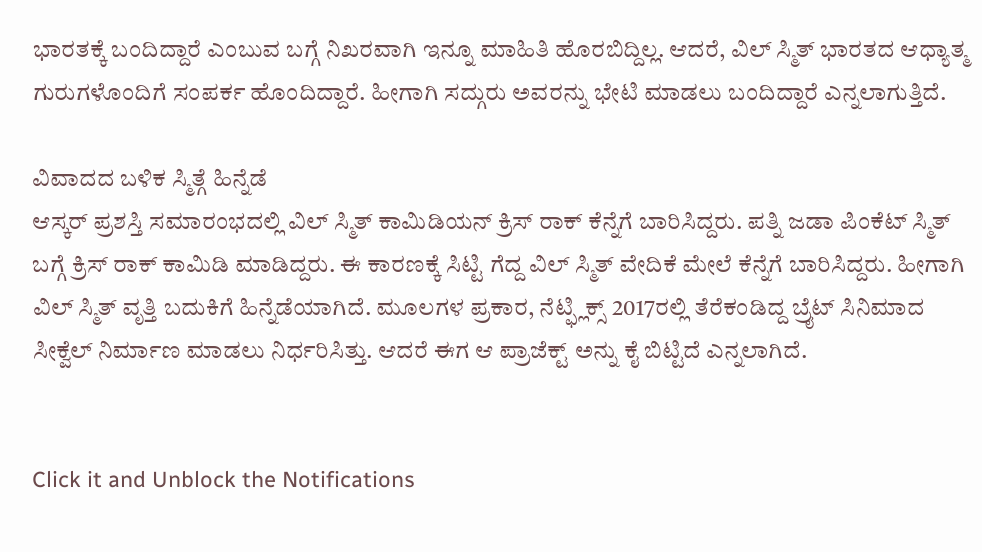ಭಾರತಕ್ಕೆ ಬಂದಿದ್ದಾರೆ ಎಂಬುವ ಬಗ್ಗೆ ನಿಖರವಾಗಿ ಇನ್ನೂ ಮಾಹಿತಿ ಹೊರಬಿದ್ದಿಲ್ಲ. ಆದರೆ, ವಿಲ್ ಸ್ಮಿತ್ ಭಾರತದ ಆಧ್ಯಾತ್ಮ ಗುರುಗಳೊಂದಿಗೆ ಸಂಪರ್ಕ ಹೊಂದಿದ್ದಾರೆ. ಹೀಗಾಗಿ ಸದ್ಗುರು ಅವರನ್ನು ಭೇಟಿ ಮಾಡಲು ಬಂದಿದ್ದಾರೆ ಎನ್ನಲಾಗುತ್ತಿದೆ.

ವಿವಾದದ ಬಳಿಕ ಸ್ಮಿತ್ಗೆ ಹಿನ್ನೆಡೆ
ಆಸ್ಕರ್ ಪ್ರಶಸ್ತಿ ಸಮಾರಂಭದಲ್ಲಿ ವಿಲ್ ಸ್ಮಿತ್ ಕಾಮಿಡಿಯನ್ ಕ್ರಿಸ್ ರಾಕ್ ಕೆನ್ನೆಗೆ ಬಾರಿಸಿದ್ದರು. ಪತ್ನಿ ಜಡಾ ಪಿಂಕೆಟ್ ಸ್ಮಿತ್ ಬಗ್ಗೆ ಕ್ರಿಸ್ ರಾಕ್ ಕಾಮಿಡಿ ಮಾಡಿದ್ದರು. ಈ ಕಾರಣಕ್ಕೆ ಸಿಟ್ಟಿ ಗೆದ್ದ ವಿಲ್ ಸ್ಮಿತ್ ವೇದಿಕೆ ಮೇಲೆ ಕೆನ್ನೆಗೆ ಬಾರಿಸಿದ್ದರು. ಹೀಗಾಗಿ ವಿಲ್ ಸ್ಮಿತ್ ವೃತ್ತಿ ಬದುಕಿಗೆ ಹಿನ್ನೆಡೆಯಾಗಿದೆ. ಮೂಲಗಳ ಪ್ರಕಾರ, ನೆಟ್ಫ್ಲಿಕ್ಸ್ 2017ರಲ್ಲಿ ತೆರೆಕಂಡಿದ್ದ ಬ್ರೈಟ್ ಸಿನಿಮಾದ ಸೀಕ್ವೆಲ್ ನಿರ್ಮಾಣ ಮಾಡಲು ನಿರ್ಧರಿಸಿತ್ತು. ಆದರೆ ಈಗ ಆ ಪ್ರಾಜೆಕ್ಟ್ ಅನ್ನು ಕೈ ಬಿಟ್ಟಿದೆ ಎನ್ನಲಾಗಿದೆ.


Click it and Unblock the Notifications